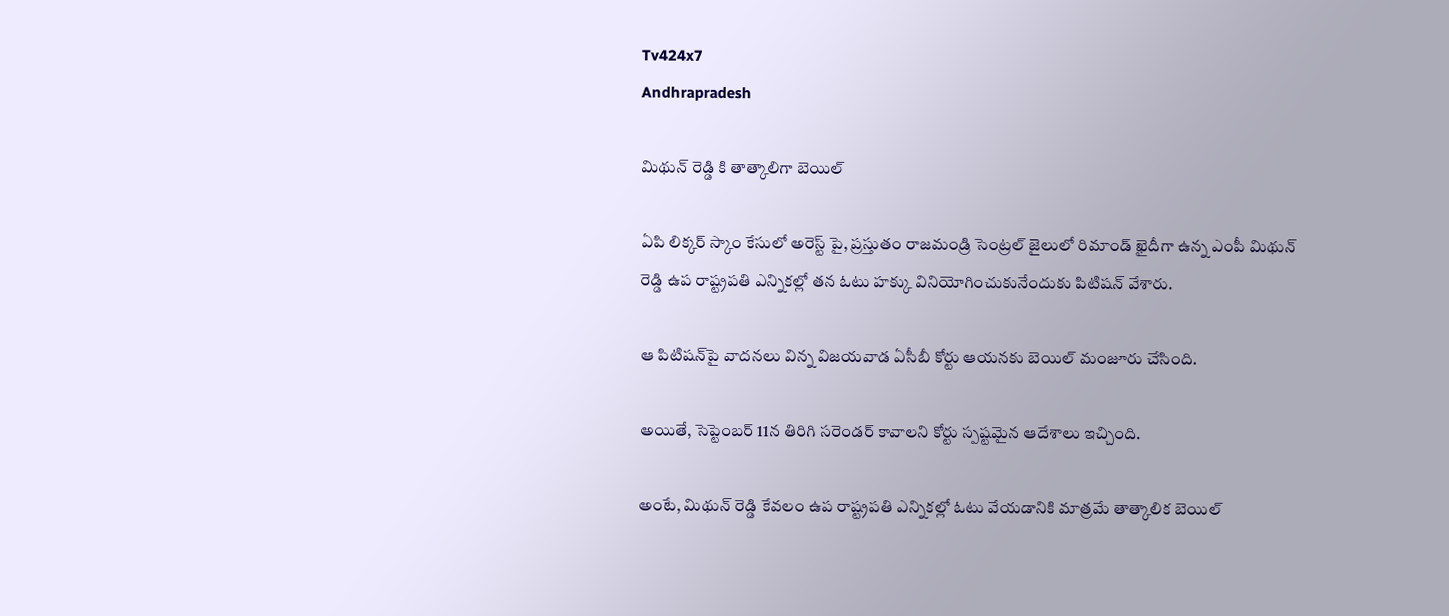Tv424x7
Andhrapradesh

మిథున్ రెడ్డి కి తాత్కాలిగా బెయిల్

ఏపి లిక్కర్ స్కాం కేసులో అరెస్ట్ పై, ప్రస్తుతం రాజమండ్రి సెంట్రల్ జైలులో రిమాండ్ ఖైదీగా ఉన్న ఎంపీ మిథున్ రెడ్డి ఉప రాష్ట్రపతి ఎన్నికల్లో తన ఓటు హక్కు వినియోగించుకునేందుకు పిటిషన్ వేశారు.

ఆ పిటిషన్‌పై వాదనలు విన్న విజయవాడ ఏసీబీ కోర్టు ఆయనకు బెయిల్ మంజూరు చేసింది.

అయితే, సెప్టెంబర్ 11న తిరిగి సరెండర్ కావాలని కోర్టు స్పష్టమైన ఆదేశాలు ఇచ్చింది.

అంటే, మిథున్ రెడ్డి కేవలం ఉప రాష్ట్రపతి ఎన్నికల్లో ఓటు వేయడానికి మాత్రమే తాత్కాలిక బెయిల్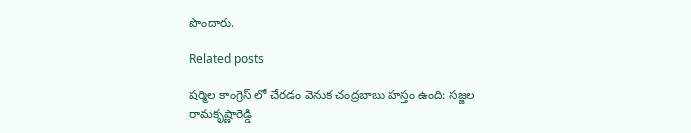పొందారు.

Related posts

షర్మిల కాంగ్రెస్ లో చేరడం వెనుక చంద్రబాబు హస్తం ఉంది: సజ్జల రామకృష్ణారెడ్డి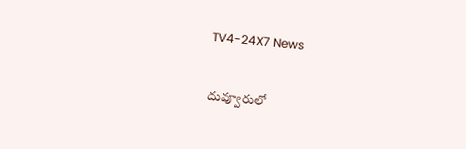TV4-24X7 News

దువ్వూరులో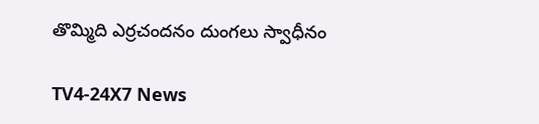తొమ్మిది ఎర్రచందనం దుంగలు స్వాధీనం

TV4-24X7 News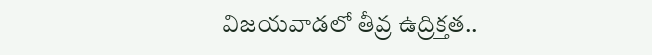విజయవాడలో తీవ్ర ఉద్రిక్తత..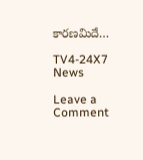కారణమిదే…

TV4-24X7 News

Leave a Comment